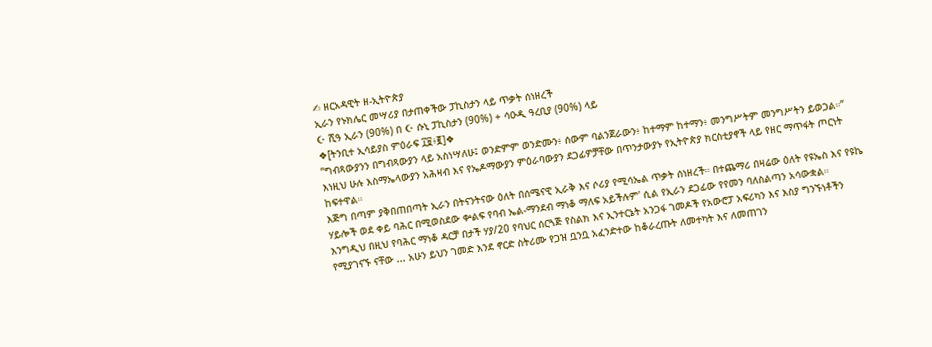✍ ዘርአዳዊት ዘ-ኢትዮጵያ
ኢራን የኑክሌር መሣሪያ በታጠቀችው ፓኪስታን ላይ ጥቃት ሰነዘረች
☪ ሺዓ ኢራን (90%) በ ☪ ሱኒ ፓኪስታን (90%) + ሳዑዲ ዓረቢያ (90%) ላይ
❖[ትንቢተ ኢሳይያስ ምዕራፍ ፲፱፥፪]❖
“ግብጻውያንን በግብጻውያን ላይ አስነሣለሁ፤ ወንድምም ወንድሙን፥ ሰውም ባልንጀራውን፥ ከተማም ከተማን፥ መንግሥትም መንግሥትን ይወጋል።”
እነዚህ ሁሉ እስማኤላውያን አሕዛብ እና የኤዶማውያን ምዕራባውያን ደጋፊዎቻቸው በጥንታውያኑ የኢትዮጵያ ክርስቲያኖች ላይ የዘር ማጥፋት ጦርነት ከፍተዋል።
እጅግ በጣም ያቅበጠበጣት ኢራን በትናንትናው ዕለት በሰሜናዊ ኢራቅ እና ሶሪያ የሚሳኤል ጥቃት ሰነዘረች። በተጨማሪ በዛሬው ዕለት የዩኤስ እና የዩኬ ሃይሎች ወደ ቀይ ባሕር በሚወስደው ቍልፍ የባብ ኤል-ማንደብ ማነቆ ማለፍ አይችሉም' ሲል የኢራን ደጋፊው የየመን ባለስልጣን አሳውቋል።
እንግዲህ በዚህ የባሕር ማነቆ ዳርቻ በታች ሃያ/20 የባህር ሰርጓጅ የስልክ እና ኢንተርኔት አንጋፋ ገመዶች የአውሮፓ አፍሪካን እና እስያ ግንኙነቶችን የሚያገናኙ ናቸው ... አሁን ይህን ገመድ እንደ ኖርድ ስትሪሙ የጋዝ ቧንቧ አፈንድተው ከቆራረጡት ለመተካት እና ለመጠገን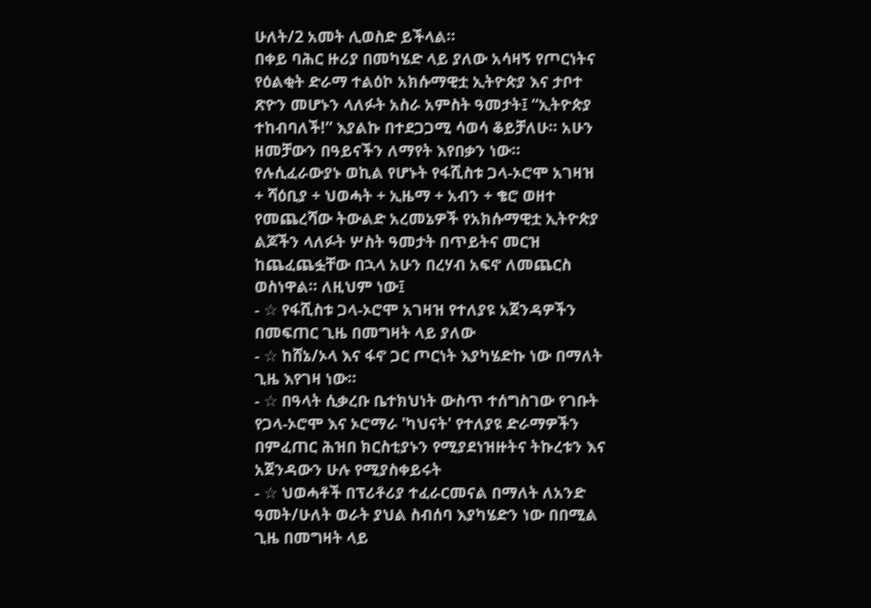ሁለት/2 አመት ሊወስድ ይችላል።
በቀይ ባሕር ዙሪያ በመካሄድ ላይ ያለው አሳዛኝ የጦርነትና የዕልቂት ድራማ ተልዕኮ አክሱማዊቷ ኢትዮጵያ እና ታቦተ ጽዮን መሆኑን ላለፉት አስራ አምስት ዓመታት፤ “ኢትዮጵያ ተከብባለች!” እያልኩ በተደጋጋሚ ሳወሳ ቆይቻለሁ። አሁን ዘመቻውን በዓይናችን ለማየት እየበቃን ነው።
የሉሲፈራውያኑ ወኪል የሆኑት የፋሺስቱ ጋላ-ኦሮሞ አገዛዝ + ሻዕቢያ + ህወሓት + ኢዜማ + አብን + ቄሮ ወዘተ የመጨረሻው ትውልድ አረመኔዎች የአክሱማዊቷ ኢትዮጵያ ልጆችን ላለፉት ሦስት ዓመታት በጥይትና መርዝ ከጨፈጨፏቸው በኋላ አሁን በረሃብ አፍኖ ለመጨርስ ወስነዋል። ለዚህም ነው፤
- ☆ የፋሺስቱ ጋላ-ኦሮሞ አገዛዝ የተለያዩ አጀንዳዎችን በመፍጠር ጊዜ በመግዛት ላይ ያለው
- ☆ ከሸኔ/ኦላ እና ፋኖ ጋር ጦርነት እያካሄድኩ ነው በማለት ጊዜ እየገዛ ነው።
- ☆ በዓላት ሲቃረቡ ቤተክህነት ውስጥ ተሰግስገው የገቡት የጋላ-ኦሮሞ እና ኦሮማራ 'ካህናት' የተለያዩ ድራማዎችን በምፈጠር ሕዝበ ክርስቲያኑን የሚያደነዝዙትና ትኩረቱን እና አጀንዳውን ሁሉ የሚያስቀይሩት
- ☆ ህወሓቶች በፕሪቶሪያ ተፈራርመናል በማለት ለአንድ ዓመት/ሁለት ወራት ያህል ስብሰባ እያካሄድን ነው በበሚል ጊዜ በመግዛት ላይ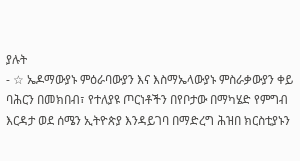ያሉት
- ☆ ኤዶማውያኑ ምዕራባውያን እና እስማኤላውያኑ ምስራቃውያን ቀይ ባሕርን በመክበብ፣ የተለያዩ ጦርነቶችን በየቦታው በማካሄድ የምግብ እርዳታ ወደ ሰሜን ኢትዮጵያ እንዳይገባ በማድረግ ሕዝበ ክርስቲያኑን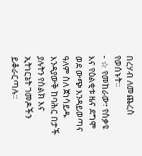በረሃብ ለመጨረስ የወሰኑት።
- ☆ የመከራው፣ የስቃዩ እና የዕልቂቱ ዜና ደግሞ ወደ ውጭ እንዳይወጣና ዓለም ስለ ጀነሳይዱ እንዳያውቅ ከባሕር በታች ያሉትን የስልክ እና ኢትነርኔት ገመዶችን ይቆራርጣሉ።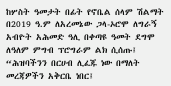ከሦስት ዓመታት በፊት የኖቤል ሰላም ሽልማት በ2019 ዓ.ም ለአረመኔው ጋላ-ኦሮሞ ለግራኝ አብዮት አሕመድ ዓሊ በቀጣዩ ዓመት ደግሞ ለዓለም ምግብ ፕሮግራም ልክ ሲሰጡ፤ “ሕዝባችንን በርሀብ ሊፈጁ ነው በማለት መረጃዎችን አቅርቤ ነበር፤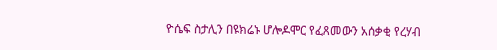ዮሴፍ ስታሊን በዩክሬኑ ሆሎዶሞር የፈጸመውን አሰቃቂ የረሃብ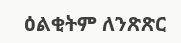ዕልቂትም ለንጽጽር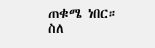ጠቁሜ ነበር።
ስለ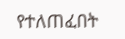የተለጠፈበት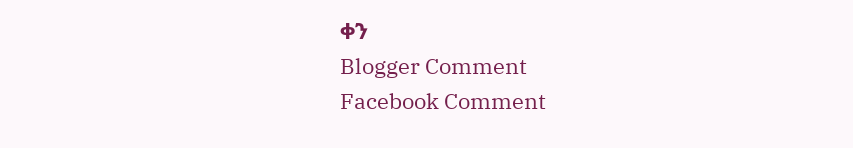ቀን
Blogger Comment
Facebook Comment